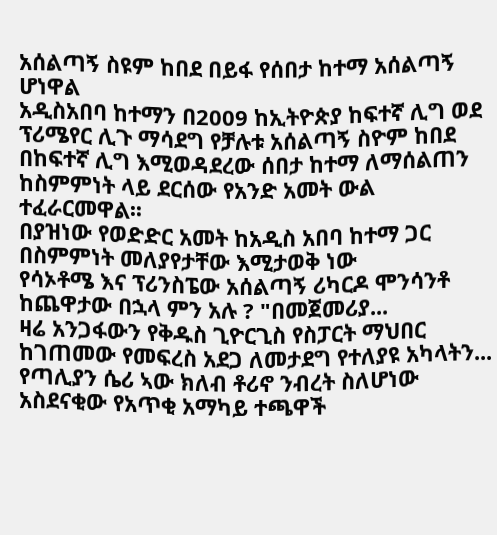አሰልጣኝ ስዩም ከበደ በይፋ የሰበታ ከተማ አሰልጣኝ ሆነዋል
አዲስአበባ ከተማን በ2009 ከኢትዮጵያ ከፍተኛ ሊግ ወደ ፕሪሜየር ሊጉ ማሳደግ የቻሉቱ አሰልጣኝ ስዮም ከበደ በከፍተኛ ሊግ እሚወዳደረው ሰበታ ከተማ ለማሰልጠን ከስምምነት ላይ ደርሰው የአንድ አመት ውል ተፈራርመዋል፡፡
በያዝነው የወድድር አመት ከአዲስ አበባ ከተማ ጋር በስምምነት መለያየታቸው እሚታወቅ ነው
የሳኦቶሜ እና ፕሪንስፔው አሰልጣኝ ሪካርዶ ሞንሳንቶ ከጨዋታው በኋላ ምን አሉ ? "በመጀመሪያ...
ዛሬ አንጋፋውን የቅዱስ ጊዮርጊስ የስፓርት ማህበር ከገጠመው የመፍረስ አደጋ ለመታደግ የተለያዩ አካላትን...
የጣሊያን ሴሪ ኣው ክለብ ቶሪኖ ንብረት ስለሆነው አስደናቂው የአጥቂ አማካይ ተጫዋች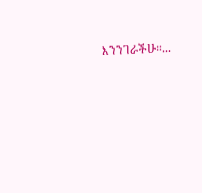እንንገራችሁ።...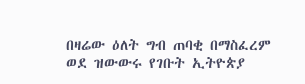በዛሬው ዕለት ግብ ጠባቂ በማስፈረም ወደ ዝውውሩ የገቡት ኢትዮጵያ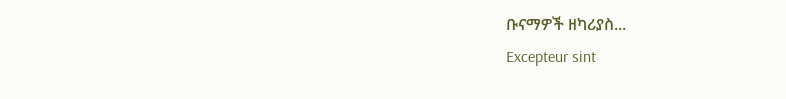ቡናማዎች ዘካሪያስ...
Excepteur sint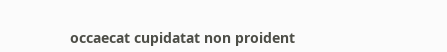occaecat cupidatat non proident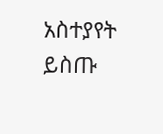አስተያየት ይስጡ